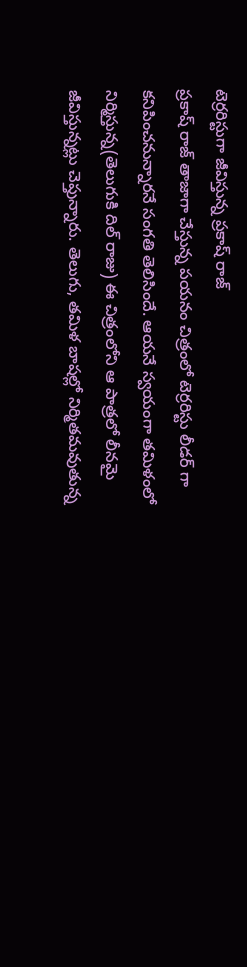టెర్రరిస్టుగా జీవిస్తున్న ప్రకాష్ రాజ్
ప్రకాష్ రాజ్ తాజాగా చేస్తున్న పయనం చిత్రంలో టెర్రరిస్టు లీడర్ గా కనిపించనున్నారనే సంగతి తెలిసిందే. ఆయనే స్వయంగా తమిళంలో నిర్మిస్తున్న(తెలుగుకి దిల్ రాజు) ఈ చిత్రంలోని ఆ పాత్రలో లీనమై జీవిస్తున్నట్లు చెప్తున్నారు. తెలుగు, తమిళ బాషల్లో నిర్మితమవుతున్న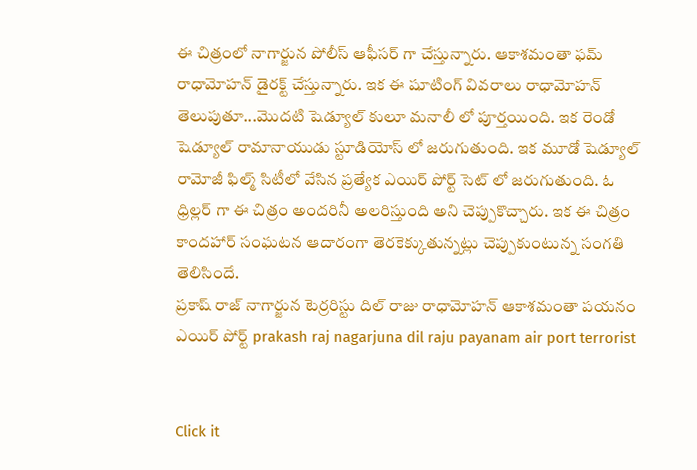ఈ చిత్రంలో నాగార్జున పోలీస్ ఆఫీసర్ గా చేస్తున్నారు. ఆకాశమంతా ఫమ్ రాధామోహన్ డైరక్ట్ చేస్తున్నారు. ఇక ఈ షూటింగ్ వివరాలు రాధామోహన్ తెలుపుతూ...మొదటి షెడ్యూల్ కులూ మనాలీ లో పూర్తయింది. ఇక రెండో షెడ్యూల్ రామానాయుడు స్టూడియోస్ లో జరుగుతుంది. ఇక మూడో షెడ్యూల్ రామోజీ ఫిల్మ్ సిటీలో వేసిన ప్రత్యేక ఎయిర్ పోర్ట్ సెట్ లో జరుగుతుంది. ఓ ధ్రిల్లర్ గా ఈ చిత్రం అందరినీ అలరిస్తుంది అని చెప్పుకొచ్చారు. ఇక ఈ చిత్రం కాందహార్ సంఘటన ఆదారంగా తెరకెక్కుతున్నట్లు చెప్పుకుంటున్న సంగతి తెలిసిందే.
ప్రకాష్ రాజ్ నాగార్జున టెర్రరిస్టు దిల్ రాజు రాధామోహన్ ఆకాశమంతా పయనం ఎయిర్ పోర్ట్ prakash raj nagarjuna dil raju payanam air port terrorist


Click it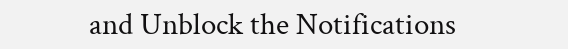and Unblock the Notifications